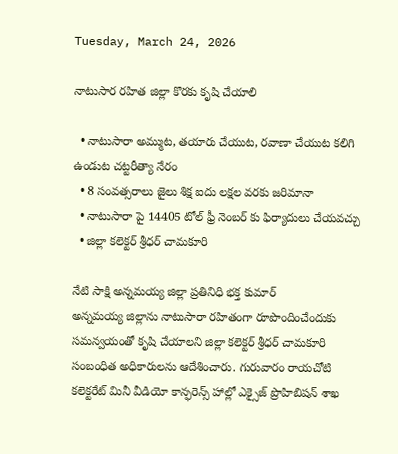Tuesday, March 24, 2026

నాటుసార రహిత జిల్లా కొరకు కృషి చేయాలి

  • నాటుసారా అమ్ముట, తయారు చేయుట, రవాణా చేయుట కలిగి ఉండుట చట్టరీత్యా నేరం
  • 8 సంవత్సరాలు జైలు శిక్ష ఐదు లక్షల వరకు జరిమానా
  • నాటుసారా పై 14405 టోల్ ఫ్రీ నెంబర్ కు ఫిర్యాదులు చేయవచ్చు
  • జిల్లా కలెక్టర్ శ్రీధర్ చామకూరి

నేటి సాక్షి అన్నమయ్య జిల్లా ప్రతినిధి భక్త కుమార్
అన్నమయ్య జిల్లాను నాటుసారా రహితంగా రూపొందించేందుకు సమన్వయంతో కృషి చేయాలని జిల్లా కలెక్టర్ శ్రీధర్ చామకూరి సంబంధిత అధికారులను ఆదేశించారు. గురువారం రాయచోటి కలెక్టరేట్ మినీ వీడియో కాన్ఫరెన్స్ హాల్లో ఎక్సైజ్ ప్రొహిబిషన్ శాఖ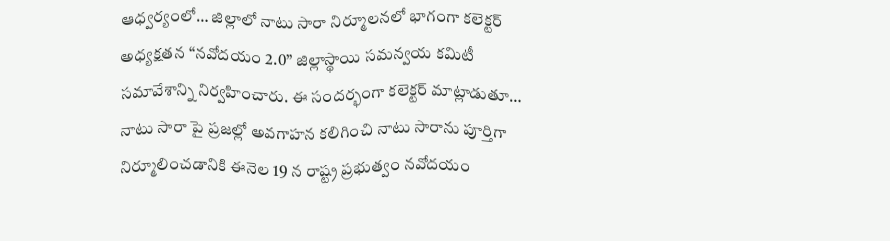ఆధ్వర్యంలో… జిల్లాలో నాటు సారా నిర్మూలనలో భాగంగా కలెక్టర్ అధ్యక్షతన “నవోదయం 2.0” జిల్లాస్థాయి సమన్వయ కమిటీ సమావేశాన్ని నిర్వహించారు. ఈ సందర్భంగా కలెక్టర్ మాట్లాడుతూ… నాటు సారా పై ప్రజల్లో అవగాహన కలిగించి నాటు సారాను పూర్తిగా నిర్మూలించడానికి ఈనెల 19 న రాష్ట్ర ప్రభుత్వం నవోదయం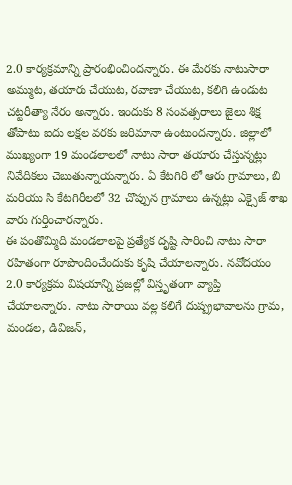2.0 కార్యక్రమాన్ని ప్రారంభించిందన్నారు. ఈ మేరకు నాటుసారా అమ్ముట, తయారు చేయుట, రవాణా చేయుట, కలిగి ఉండుట చట్టరీత్యా నేరం అన్నారు. ఇందుకు 8 సంవత్సరాలు జైలు శిక్ష తోపాటు ఐదు లక్షల వరకు జరిమానా ఉంటుందన్నారు. జిల్లాలో ముఖ్యంగా 19 మండలాలలో నాటు సారా తయారు చేస్తున్నట్లు నివేదికలు చెబుతున్నాయన్నారు. ఏ కేటగిరి లో ఆరు గ్రామాలు, బి మరియు సి కేటగిరీలలో 32 చొప్పున గ్రామాలు ఉన్నట్లు ఎక్సైజ్ శాఖ వారు గుర్తించారన్నారు.
ఈ పంతొమ్మిది మండలాలపై ప్రత్యేక దృష్టి సారించి నాటు సారా రహితంగా రూపొందించేందుకు కృషి చేయాలన్నారు. నవోదయం 2.0 కార్యక్రమ విషయాన్ని ప్రజల్లో విస్తృతంగా వ్యాప్తి చేయాలన్నారు. నాటు సారాయి వల్ల కలిగే దుష్ప్రభావాలను గ్రామ, మండల, డివిజన్,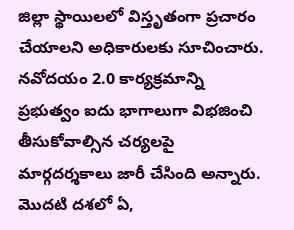జిల్లా స్థాయిలలో విస్తృతంగా ప్రచారం చేయాలని అధికారులకు సూచించారు. నవోదయం 2.0 కార్యక్రమాన్ని ప్రభుత్వం ఐదు భాగాలుగా విభజించి తీసుకోవాల్సిన చర్యలపై మార్గదర్శకాలు జారీ చేసింది అన్నారు. మొదటి దశలో ఏ,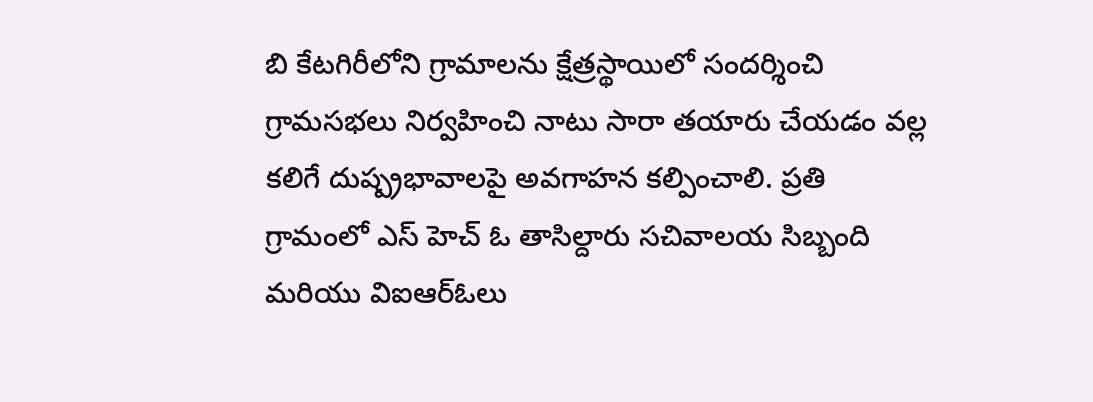బి కేటగిరీలోని గ్రామాలను క్షేత్రస్థాయిలో సందర్శించి గ్రామసభలు నిర్వహించి నాటు సారా తయారు చేయడం వల్ల కలిగే దుష్ప్రభావాలపై అవగాహన కల్పించాలి. ప్రతి గ్రామంలో ఎస్ హెచ్ ఓ తాసిల్దారు సచివాలయ సిబ్బంది మరియు విఐఆర్ఓలు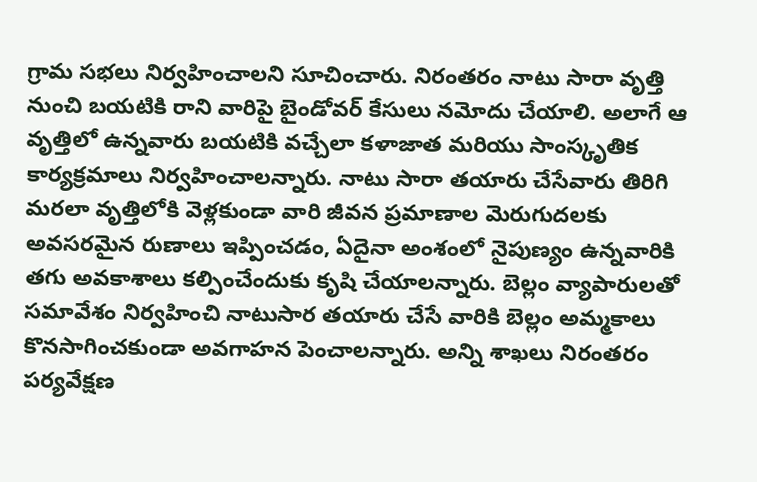గ్రామ సభలు నిర్వహించాలని సూచించారు. నిరంతరం నాటు సారా వృత్తి నుంచి బయటికి రాని వారిపై బైండోవర్ కేసులు నమోదు చేయాలి. అలాగే ఆ వృత్తిలో ఉన్నవారు బయటికి వచ్చేలా కళాజాత మరియు సాంస్కృతిక కార్యక్రమాలు నిర్వహించాలన్నారు. నాటు సారా తయారు చేసేవారు తిరిగి మరలా వృత్తిలోకి వెళ్లకుండా వారి జీవన ప్రమాణాల మెరుగుదలకు అవసరమైన రుణాలు ఇప్పించడం, ఏదైనా అంశంలో నైపుణ్యం ఉన్నవారికి తగు అవకాశాలు కల్పించేందుకు కృషి చేయాలన్నారు. బెల్లం వ్యాపారులతో సమావేశం నిర్వహించి నాటుసార తయారు చేసే వారికి బెల్లం అమ్మకాలు కొనసాగించకుండా అవగాహన పెంచాలన్నారు. అన్ని శాఖలు నిరంతరం పర్యవేక్షణ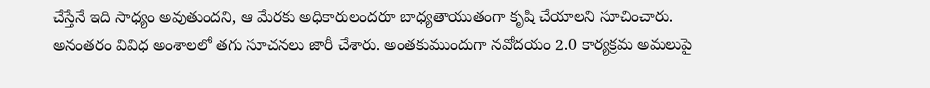చేస్తేనే ఇది సాధ్యం అవుతుందని, ఆ మేరకు అధికారులందరూ బాధ్యతాయుతంగా కృషి చేయాలని సూచించారు. అనంతరం వివిధ అంశాలలో తగు సూచనలు జారీ చేశారు. అంతకుముందుగా నవోదయం 2.0 కార్యక్రమ అమలుపై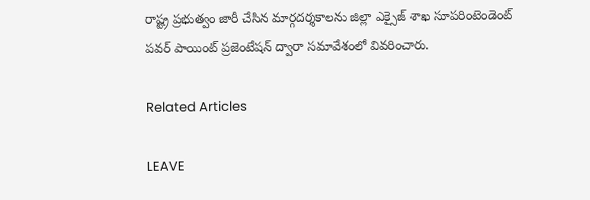రాష్ట్ర ప్రభుత్వం జారీ చేసిన మార్గదర్శకాలను జిల్లా ఎక్సైజ్ శాఖ సూపరింటెండెంట్ పవర్ పాయింట్ ప్రజెంటేషన్ ద్వారా సమావేశంలో వివరించారు.

Related Articles

LEAVE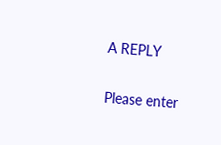A REPLY

Please enter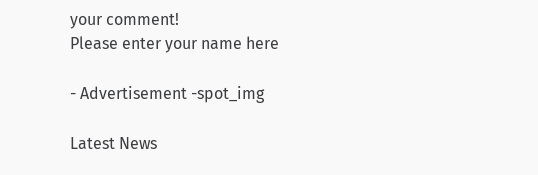your comment!
Please enter your name here

- Advertisement -spot_img

Latest News